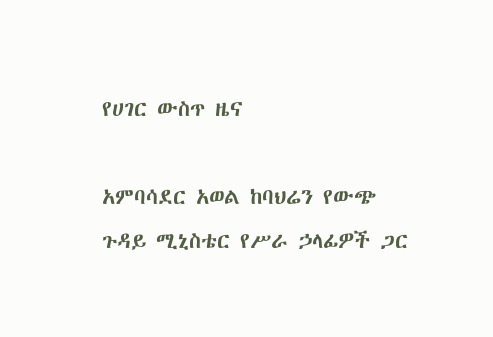የሀገር ውስጥ ዜና

አምባሳደር አወል ከባህሬን የውጭ ጉዳይ ሚኒስቴር የሥራ ኃላፊዎች ጋር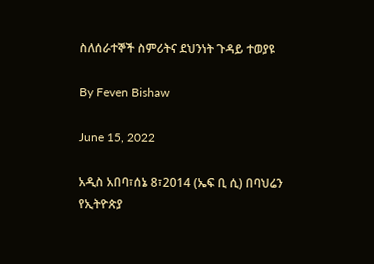ስለሰራተኞች ስምሪትና ደህንነት ጉዳይ ተወያዩ

By Feven Bishaw

June 15, 2022

አዲስ አበባ፣ሰኔ 8፣2014 (ኤፍ ቢ ሲ) በባህሬን የኢትዮጵያ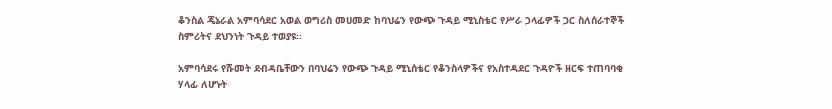ቆንስል ጄኔራል አምባሳደር አወል ወግሪስ መሀመድ ከባህሬን የውጭ ጉዳይ ሚኒስቴር የሥራ ኃላፊዎች ጋር ስለሰራተኞች ስምሪትና ደህንነት ጉዳይ ተወያዩ፡፡

አምባሳደሩ የሹመት ደብዳቤቸውን በባህሬን የውጭ ጉዳይ ሚኒሰቴር የቆንስላዎችና የአስተዳደር ጉዳዮች ዘርፍ ተጠባባቂ ሃላፊ ለሆኑት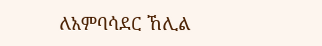ለአምባሳደር ኸሊል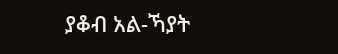ያቆብ አል-ኻያት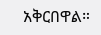አቅርበዋል።